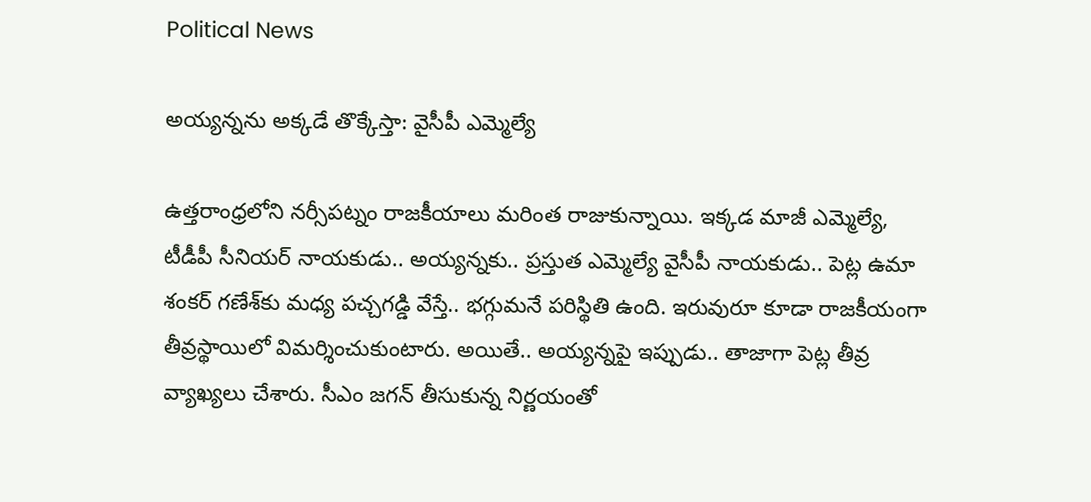Political News

అయ్య‌న్న‌ను అక్క‌డే తొక్కేస్తా: వైసీపీ ఎమ్మెల్యే

ఉత్త‌రాంధ్ర‌లోని న‌ర్సీపట్నం రాజ‌కీయాలు మ‌రింత రాజుకున్నాయి. ఇక్క‌డ మాజీ ఎమ్మెల్యే, టీడీపీ సీనియ‌ర్ నాయ‌కుడు.. అయ్య‌న్న‌కు.. ప్ర‌స్తుత ఎమ్మెల్యే వైసీపీ నాయ‌కుడు.. పెట్ల ఉమా శంక‌ర్ గ‌ణేశ్‌కు మ‌ధ్య ప‌చ్చ‌గ‌డ్డి వేస్తే.. భ‌గ్గుమ‌నే ప‌రిస్థితి ఉంది. ఇరువురూ కూడా రాజ‌కీయంగా తీవ్ర‌స్థాయిలో విమ‌ర్శించుకుంటారు. అయితే.. అయ్య‌న్న‌పై ఇప్పుడు.. తాజాగా పెట్ల తీవ్ర వ్యాఖ్య‌లు చేశారు. సీఎం జ‌గ‌న్ తీసుకున్న నిర్ణ‌యంతో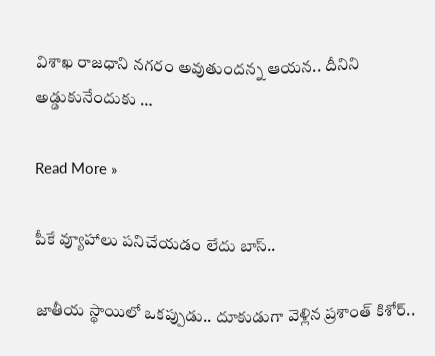విశాఖ రాజ‌ధాని న‌గ‌రం అవుతుంద‌న్న ఆయ‌న‌.. దీనిని అడ్డుకునేందుకు …

Read More »

పీకే వ్యూహాలు ప‌నిచేయ‌డం లేదు బాస్‌..

జాతీయ స్థాయిలో ఒక‌ప్పుడు.. దూకుడుగా వెళ్లిన ప్ర‌శాంత్ కిశోర్‌..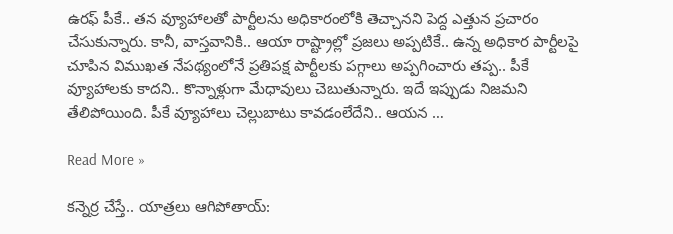ఉర‌ఫ్ పీకే.. త‌న వ్యూహాల‌తో పార్టీల‌ను అధికారంలోకి తెచ్చాన‌ని పెద్ద ఎత్తున ప్ర‌చారం చేసుకున్నారు. కానీ, వాస్త‌వానికి.. ఆయా రాష్ట్రాల్లో ప్ర‌జ‌లు అప్ప‌టికే.. ఉన్న అధికార పార్టీల‌పై చూపిన విముఖ‌త నేప‌థ్యంలోనే ప్ర‌తిప‌క్ష పార్టీల‌కు ప‌గ్గాలు అప్ప‌గించారు త‌ప్ప‌.. పీకే వ్యూహాల‌కు కాద‌ని.. కొన్నాళ్లుగా మేధావులు చెబుతున్నారు. ఇదే ఇప్పుడు నిజ‌మ‌ని తేలిపోయింది. పీకే వ్యూహాలు చెల్లుబాటు కావ‌డంలేదేని.. ఆయ‌న …

Read More »

క‌న్నెర్ర చేస్తే.. యాత్ర‌లు ఆగిపోతాయ్‌: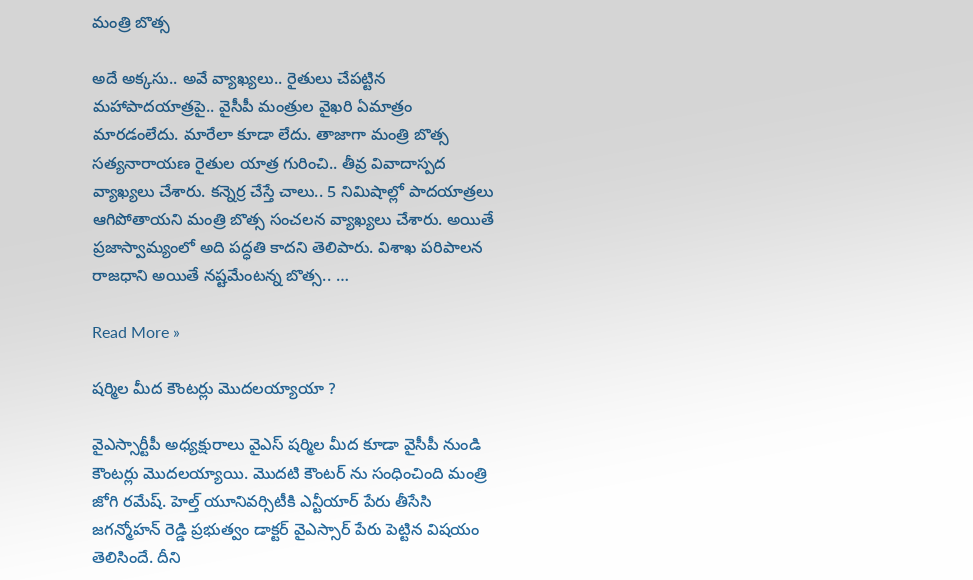మంత్రి బొత్స

అదే అక్క‌సు.. అవే వ్యాఖ్య‌లు.. రైతులు చేప‌ట్టిన మ‌హాపాద‌యాత్ర‌పై.. వైసీపీ మంత్రుల వైఖ‌రి ఏమాత్రం మార‌డంలేదు. మారేలా కూడా లేదు. తాజాగా మంత్రి బొత్స స‌త్య‌నారాయ‌ణ రైతుల యాత్ర గురించి.. తీవ్ర వివాదాస్ప‌ద వ్యాఖ్య‌లు చేశారు. కన్నెర్ర చేస్తే చాలు.. 5 నిమిషాల్లో పాదయాత్రలు ఆగిపోతాయని మంత్రి బొత్స సంచలన వ్యాఖ్యలు చేశారు. అయితే ప్రజాస్వామ్యంలో అది పద్ధతి కాదని తెలిపారు. విశాఖ పరిపాలన రాజధాని అయితే నష్టమేంటన్న బొత్స.. …

Read More »

షర్మిల మీద కౌంటర్లు మొదలయ్యాయా ?

వైఎస్సార్టీపీ అధ్యక్షురాలు వైఎస్ షర్మిల మీద కూడా వైసీపీ నుండి కౌంటర్లు మొదలయ్యాయి. మొదటి కౌంటర్ ను సంధించింది మంత్రి జోగి రమేష్. హెల్త్ యూనివర్సిటీకి ఎన్టీయార్ పేరు తీసేసి జగన్మోహన్ రెడ్డి ప్రభుత్వం డాక్టర్ వైఎస్సార్ పేరు పెట్టిన విషయం తెలిసిందే. దీని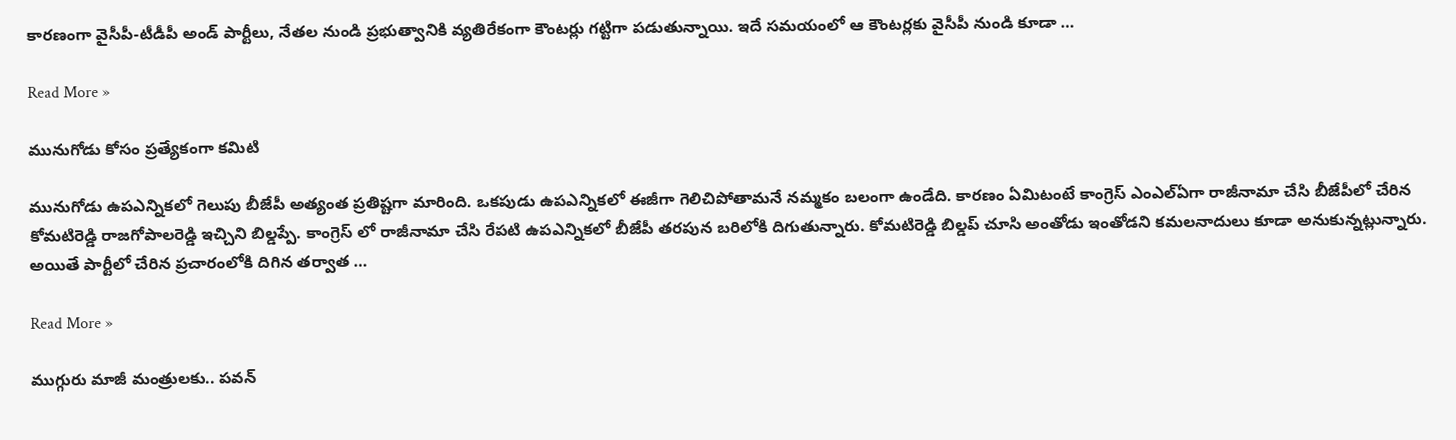కారణంగా వైసీపీ-టీడీపీ అండ్ పార్టీలు, నేతల నుండి ప్రభుత్వానికి వ్యతిరేకంగా కౌంటర్లు గట్టిగా పడుతున్నాయి. ఇదే సమయంలో ఆ కౌంటర్లకు వైసీపీ నుండి కూడా …

Read More »

మునుగోడు కోసం ప్రత్యేకంగా కమిటి

మునుగోడు ఉపఎన్నికలో గెలుపు బీజేపీ అత్యంత ప్రతిష్టగా మారింది. ఒకపుడు ఉపఎన్నికలో ఈజీగా గెలిచిపోతామనే నమ్మకం బలంగా ఉండేది. కారణం ఏమిటంటే కాంగ్రెస్ ఎంఎల్ఏగా రాజీనామా చేసి బీజేపీలో చేరిన కోమటిరెడ్డి రాజగోపాలరెడ్డి ఇచ్చిని బిల్డప్పే. కాంగ్రెస్ లో రాజీనామా చేసి రేపటి ఉపఎన్నికలో బీజేపీ తరపున బరిలోకి దిగుతున్నారు. కోమటిరెడ్డి బిల్డప్ చూసి అంతోడు ఇంతోడని కమలనాదులు కూడా అనుకున్నట్లున్నారు. అయితే పార్టీలో చేరిన ప్రచారంలోకి దిగిన తర్వాత …

Read More »

ముగ్గురు మాజీ మంత్రుల‌కు.. ప‌వ‌న్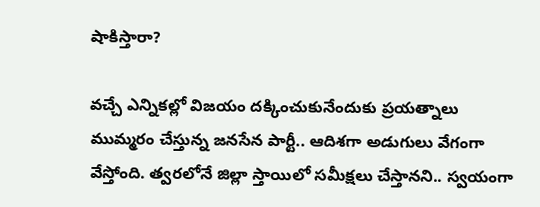షాకిస్తారా?

వ‌చ్చే ఎన్నిక‌ల్లో విజ‌యం ద‌క్కించుకునేందుకు ప్ర‌య‌త్నాలు ముమ్మ‌రం చేస్తున్న జ‌న‌సేన పార్టీ.. ఆదిశ‌గా అడుగులు వేగంగా వేస్తోంది. త్వ‌ర‌లోనే జిల్లా స్తాయిలో స‌మీక్ష‌లు చేస్తాన‌ని.. స్వ‌యంగా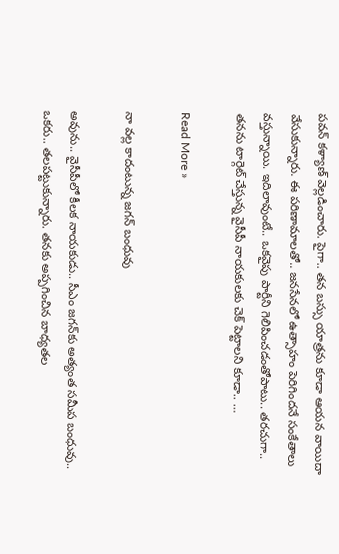పవ‌న్ క‌ళ్యాణ్ వెల్ల‌డించారు. పైగా.. త‌న బ‌స్సు యాత్ర‌ను కూడా ఆయ‌న వాయిదా వేసుకున్నారు. ఈ ప‌రిణామాలతో.. జ‌న‌సేన‌లో ఉత్సాహం పెరిగింద‌నే సంకేతాలు వ‌స్తున్నాయి. ఇదిలావుంటే.. ఒక‌వైపు పార్టీని గెలిపించ‌డంతోపాటు.. త‌ర‌చుగా.. త‌న‌ను టార్గెట్ చేస్తున్న వైసీపీ నాయ‌కులకు చెక్ పెట్టాల‌ని కూడా.. …

Read More »

నా వల్ల కాదంటున్న జగన్ బంధువు

అవును.. వైసీపీలో కీల‌క నాయ‌కుడు.. సీఎం జ‌గ‌న్‌కు అత్యంత స‌మీప బంధువు.. ఒక‌రు.. త‌ల‌ప‌ట్టుకున్నారు. త‌న‌కు అప్ప‌గించిన బాధ్య‌త‌ల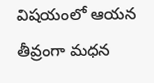విష‌యంలో ఆయ‌న తీవ్రంగా మ‌ధ‌న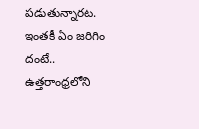ప‌డుతున్నార‌ట‌. ఇంత‌కీ ఏం జ‌రిగిం దంటే.. ఉత్త‌రాంధ్రలోని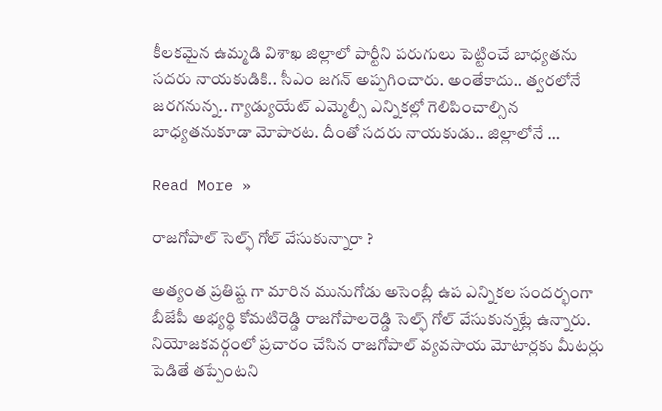కీల‌క‌మైన ఉమ్మ‌డి విశాఖ జిల్లాలో పార్టీని ప‌రుగులు పెట్టించే బాధ్య‌త‌ను స‌ద‌రు నాయ‌కుడికి.. సీఎం జ‌గ‌న్ అప్ప‌గించారు. అంతేకాదు.. త్వ‌ర‌లోనే జ‌ర‌గ‌నున్న‌.. గ్యాడ్యుయేట్ ఎమ్మెల్సీ ఎన్నిక‌ల్లో గెలిపించాల్సిన బాధ్య‌త‌నుకూడా మోపార‌ట‌. దీంతో స‌ద‌రు నాయ‌కుడు.. జిల్లాలోనే …

Read More »

రాజగోపాల్ సెల్ఫ్ గోల్ వేసుకున్నారా ?

అత్యంత ప్రతిష్ట గా మారిన మునుగోడు అసెంబ్లీ ఉప ఎన్నికల సందర్భంగా బీజేపీ అభ్యర్థి కోమటిరెడ్డి రాజగోపాలరెడ్డి సెల్ఫ్ గోల్ వేసుకున్నట్లే ఉన్నారు. నియోజకవర్గంలో ప్రచారం చేసిన రాజగోపాల్ వ్యవసాయ మోటార్లకు మీటర్లు పెడితే తప్పేంటని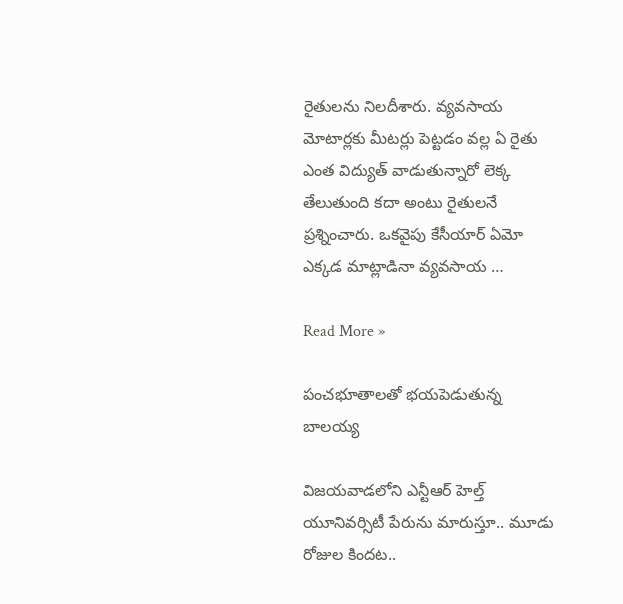రైతులను నిలదీశారు. వ్యవసాయ మోటార్లకు మీటర్లు పెట్టడం వల్ల ఏ రైతు ఎంత విద్యుత్ వాడుతున్నారో లెక్క తేలుతుంది కదా అంటు రైతులనే ప్రశ్నించారు. ఒకవైపు కేసీయార్ ఏమో ఎక్కడ మాట్లాడినా వ్యవసాయ …

Read More »

పంచభూతాలతో భయపెడుతున్న బాలయ్య

విజ‌య‌వాడ‌లోని ఎన్టీఆర్ హెల్త్ యూనివ‌ర్సిటీ పేరును మారుస్తూ.. మూడు రోజుల కింద‌ట‌..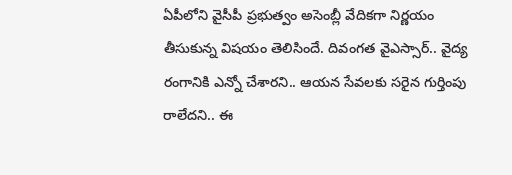ఏపీలోని వైసీపీ ప్ర‌భుత్వం అసెంబ్లీ వేదిక‌గా నిర్ణ‌యం తీసుకున్న విష‌యం తెలిసిందే. దివంగ‌త వైఎస్సార్‌.. వైద్య రంగానికి ఎన్నో చేశార‌ని.. ఆయ‌న సేవ‌ల‌కు స‌రైన గుర్తింపు రాలేద‌ని.. ఈ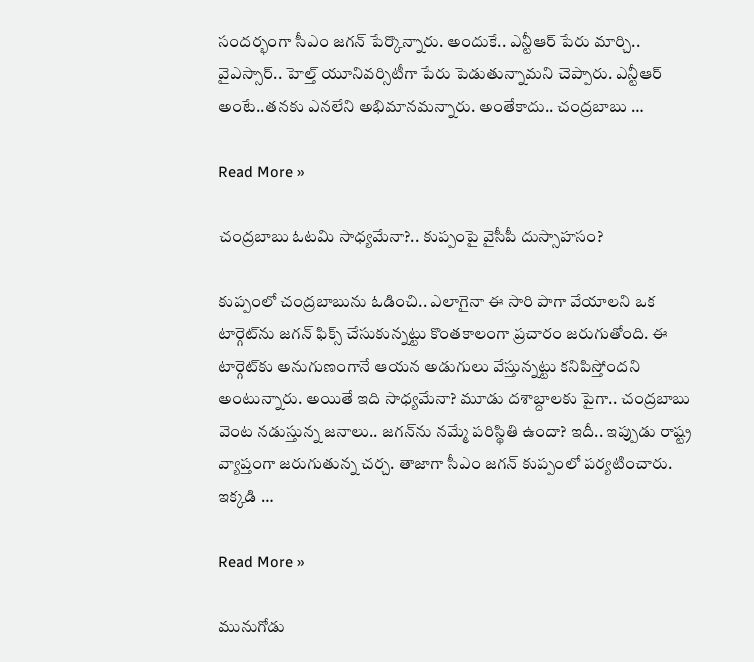సంద‌ర్భంగా సీఎం జ‌గ‌న్ పేర్కొన్నారు. అందుకే.. ఎన్టీఆర్ పేరు మార్చి.. వైఎస్సార్‌.. హెల్త్ యూనివ‌ర్సిటీగా పేరు పెడుతున్నామ‌ని చెప్పారు. ఎన్టీఆర్ అంటే..త‌న‌కు ఎన‌లేని అభిమాన‌మ‌న్నారు. అంతేకాదు.. చంద్ర‌బాబు …

Read More »

చంద్ర‌బాబు ఓట‌మి సాధ్య‌మేనా?.. కుప్పంపై వైసీపీ దుస్సాహ‌సం?

కుప్పంలో చంద్రబాబును ఓడించి.. ఎలాగైనా ఈ సారి పాగా వేయాలని ఒక టార్గెట్‌ను జగన్ ఫిక్స్ చేసుకున్నట్టు కొంతకాలంగా ప్రచారం జరుగుతోంది. ఈ టార్గెట్‌కు అనుగుణంగానే ఆయన అడుగులు వేస్తున్నట్టు క‌నిపిస్తోంద‌ని అంటున్నారు. అయితే ఇది సాధ్య‌మేనా? మూడు ద‌శాబ్దాల‌కు పైగా.. చంద్ర‌బాబు వెంట న‌డుస్తున్న జ‌నాలు.. జ‌గ‌న్‌ను న‌మ్మే ప‌రిస్థితి ఉందా? ఇదీ.. ఇప్పుడు రాష్ట్ర వ్యాప్తంగా జ‌రుగుతున్న చ‌ర్చ‌. తాజాగా సీఎం జగన్ కుప్పంలో ప‌ర్య‌టించారు. ఇక్క‌డి …

Read More »

మునుగోడు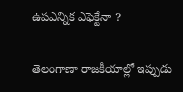ఉపఎన్నిక ఎఫెక్టేనా ?

తెలంగాణా రాజకీయాల్లో ఇప్పుడు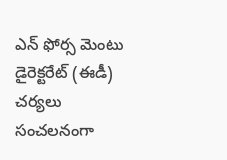ఎన్ ఫోర్స మెంటు డైరెక్టరేట్ (ఈడీ) చర్యలు సంచలనంగా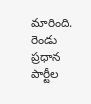మారింది. రెండు ప్రధాన పార్టీల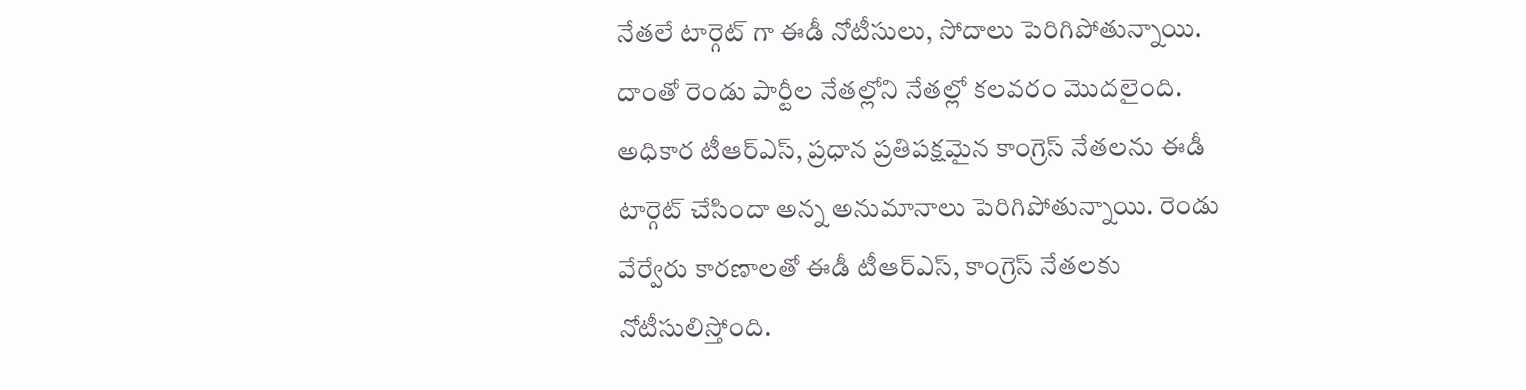నేతలే టార్గెట్ గా ఈడీ నోటీసులు, సోదాలు పెరిగిపోతున్నాయి. దాంతో రెండు పార్టీల నేతల్లోని నేతల్లో కలవరం మొదలైంది. అధికార టీఆర్ఎస్, ప్రధాన ప్రతిపక్షమైన కాంగ్రెస్ నేతలను ఈడీ టార్గెట్ చేసిందా అన్న అనుమానాలు పెరిగిపోతున్నాయి. రెండు వేర్వేరు కారణాలతో ఈడీ టీఆర్ఎస్, కాంగ్రెస్ నేతలకు నోటీసులిస్తోంది.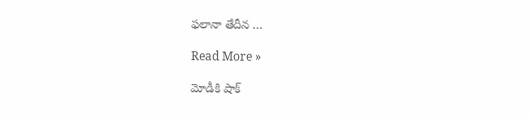ఫలానా తేదీన …

Read More »

మోడీకి షాక్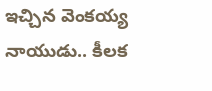ఇచ్చిన వెంక‌య్య నాయుడు.. కీల‌క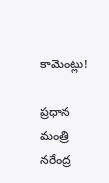కామెంట్లు!

ప్ర‌ధాన మంత్రి న‌రేంద్ర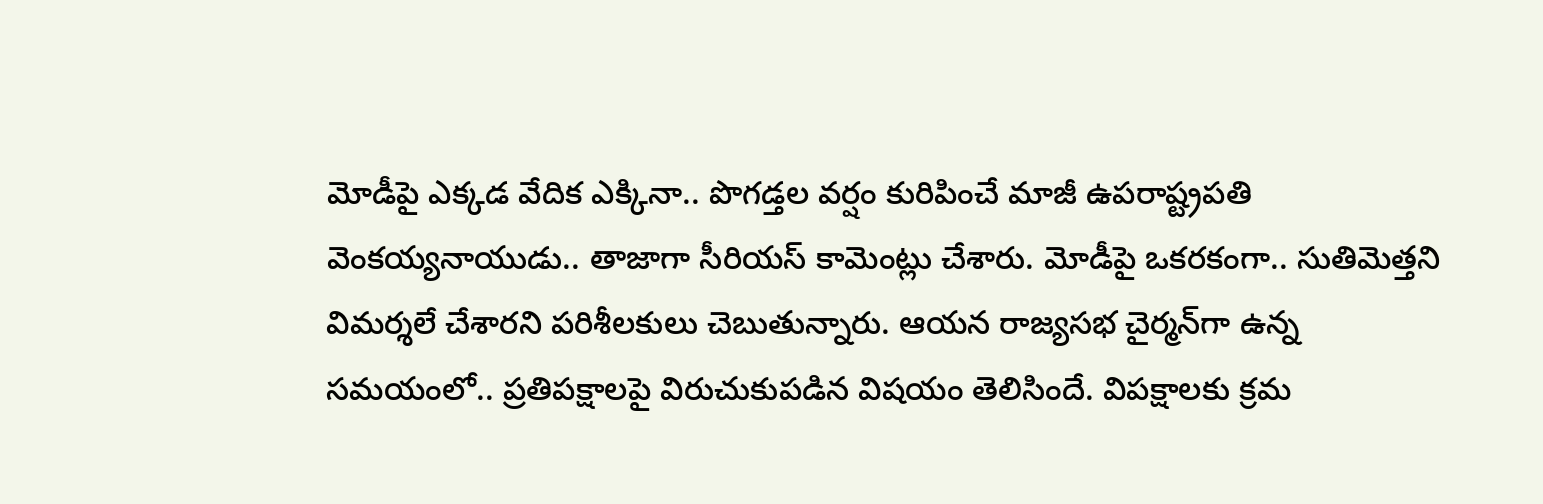మోడీపై ఎక్క‌డ వేదిక ఎక్కినా.. పొగ‌డ్త‌ల వ‌ర్షం కురిపించే మాజీ ఉప‌రాష్ట్ర‌ప‌తి వెంక‌య్య‌నాయుడు.. తాజాగా సీరియ‌స్ కామెంట్లు చేశారు. మోడీపై ఒక‌ర‌కంగా.. సుతిమెత్త‌ని విమ‌ర్శ‌లే చేశార‌ని ప‌రిశీల‌కులు చెబుతున్నారు. ఆయ‌న రాజ్య‌స‌భ చైర్మ‌న్‌గా ఉన్న స‌మ‌యంలో.. ప్ర‌తిప‌క్షాల‌పై విరుచుకుప‌డిన విష‌యం తెలిసిందే. విప‌క్షాల‌కు క్ర‌మ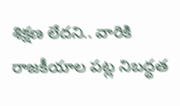శిక్ష‌ణ లేద‌ని.. వారికి రాజ‌కీయాల ప‌ట్ల నిబద్ధ‌త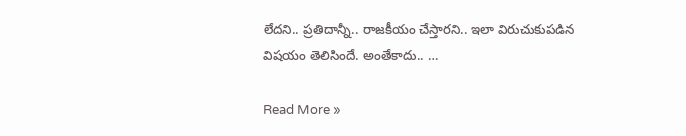లేద‌ని.. ప్ర‌తిదాన్నీ.. రాజ‌కీయం చేస్తార‌ని.. ఇలా విరుచుకుప‌డిన విష‌యం తెలిసిందే. అంతేకాదు.. …

Read More »